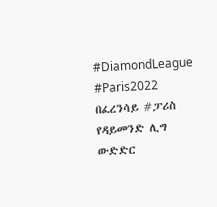#DiamondLeague #Paris2022 በፈረንሳይ #ፓሪስ የዳይመንድ ሊግ ውድድር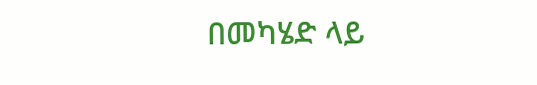በመካሄድ ላይ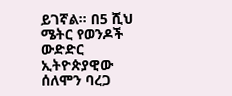ይገኛል። በ5 ሺህ ሜትር የወንዶች ውድድር ኢትዮጵያዊው ሰለሞን ባረጋ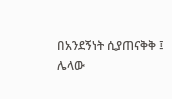በአንደኝነት ሲያጠናቅቅ ፤ ሌላው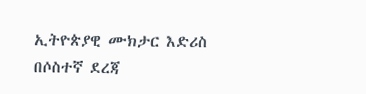ኢትዮጵያዊ ሙክታር እድሪስ በሶስተኛ ደረጃ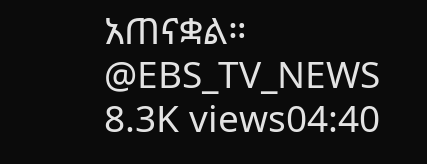አጠናቋል። @EBS_TV_NEWS 8.3K views04:40